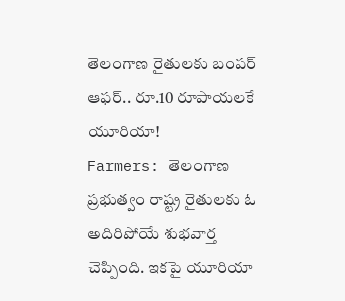తెలంగాణ రైతులకు బంపర్ ఆఫర్.. రూ.10 రూపాయలకే యూరియా!
Farmers: తెలంగాణ ప్రభుత్వం రాష్ట్ర రైతులకు ఓ అదిరిపోయే శుభవార్త చెప్పింది. ఇకపై యూరియా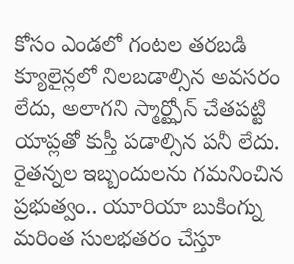కోసం ఎండలో గంటల తరబడి క్యూలైన్లలో నిలబడాల్సిన అవసరం లేదు, అలాగని స్మార్ట్ఫోన్ చేతపట్టి యాప్లతో కుస్తీ పడాల్సిన పనీ లేదు. రైతన్నల ఇబ్బందులను గమనించిన ప్రభుత్వం.. యూరియా బుకింగ్ను మరింత సులభతరం చేస్తూ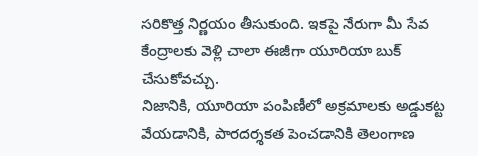సరికొత్త నిర్ణయం తీసుకుంది. ఇకపై నేరుగా మీ సేవ కేంద్రాలకు వెళ్లి చాలా ఈజీగా యూరియా బుక్ చేసుకోవచ్చు.
నిజానికి, యూరియా పంపిణీలో అక్రమాలకు అడ్డుకట్ట వేయడానికి, పారదర్శకత పెంచడానికి తెలంగాణ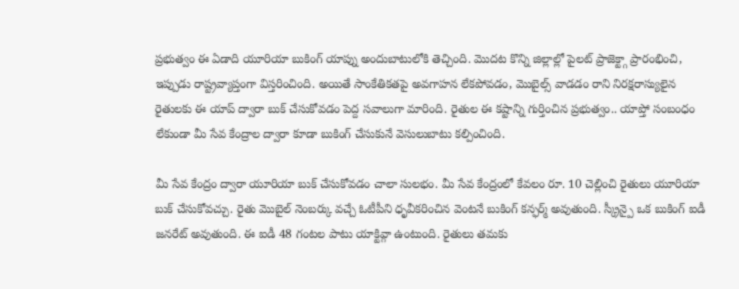ప్రభుత్వం ఈ ఏడాది యూరియా బుకింగ్ యాప్ను అందుబాటులోకి తెచ్చింది. మొదట కొన్ని జిల్లాల్లో పైలట్ ప్రాజెక్ట్గా ప్రారంభించి, ఇప్పుడు రాష్ట్రవ్యాప్తంగా విస్తరించింది. అయితే సాంకేతికతపై అవగాహన లేకపోవడం, మొబైల్స్ వాడడం రాని నిరక్షరాస్యులైన రైతులకు ఈ యాప్ ద్వారా బుక్ చేసుకోవడం పెద్ద సవాలుగా మారింది. రైతుల ఈ కష్టాన్ని గుర్తించిన ప్రభుత్వం.. యాప్తో సంబంధం లేకుండా మీ సేవ కేంద్రాల ద్వారా కూడా బుకింగ్ చేసుకునే వెసులుబాటు కల్పించింది.

మీ సేవ కేంద్రం ద్వారా యూరియా బుక్ చేసుకోవడం చాలా సులభం. మీ సేవ కేంద్రంలో కేవలం రూ. 10 చెల్లించి రైతులు యూరియా బుక్ చేసుకోవచ్చు. రైతు మొబైల్ నెంబర్కు వచ్చే ఓటీపీని ధృవీకరించిన వెంటనే బుకింగ్ కన్ఫర్మ్ అవుతుంది. స్క్రీన్పై ఒక బుకింగ్ ఐడీ జనరేట్ అవుతుంది. ఈ ఐడీ 48 గంటల పాటు యాక్టివ్గా ఉంటుంది. రైతులు తమకు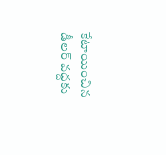కేటాయించిన డీలర్ వద్దకు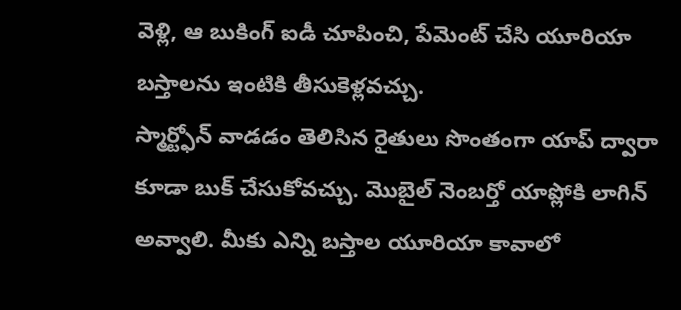వెళ్లి, ఆ బుకింగ్ ఐడీ చూపించి, పేమెంట్ చేసి యూరియా బస్తాలను ఇంటికి తీసుకెళ్లవచ్చు.
స్మార్ట్ఫోన్ వాడడం తెలిసిన రైతులు సొంతంగా యాప్ ద్వారా కూడా బుక్ చేసుకోవచ్చు. మొబైల్ నెంబర్తో యాప్లోకి లాగిన్ అవ్వాలి. మీకు ఎన్ని బస్తాల యూరియా కావాలో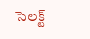సెలక్ట్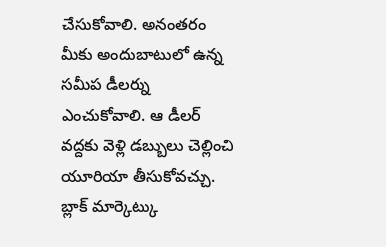చేసుకోవాలి. అనంతరం మీకు అందుబాటులో ఉన్న సమీప డీలర్ను ఎంచుకోవాలి. ఆ డీలర్ వద్దకు వెళ్లి డబ్బులు చెల్లించి యూరియా తీసుకోవచ్చు. బ్లాక్ మార్కెట్కు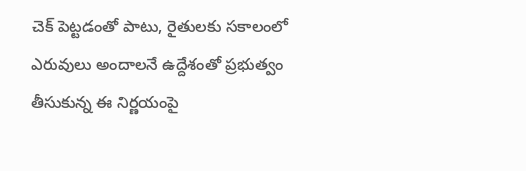చెక్ పెట్టడంతో పాటు, రైతులకు సకాలంలో ఎరువులు అందాలనే ఉద్దేశంతో ప్రభుత్వం తీసుకున్న ఈ నిర్ణయంపై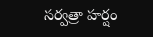సర్వత్రా హర్షం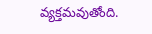వ్యక్తమవుతోంది.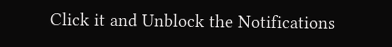Click it and Unblock the Notifications